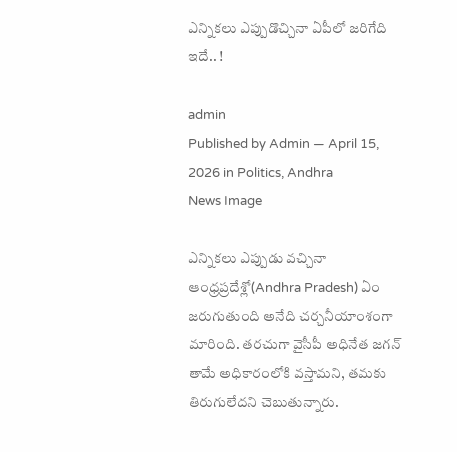ఎన్నిక‌లు ఎప్పుడొచ్చినా ఏపీలో జ‌రిగేది ఇదే.. !

admin
Published by Admin — April 15, 2026 in Politics, Andhra
News Image

ఎన్నికలు ఎప్పుడు వచ్చినా ఆంధ్రప్రదేశ్లో(Andhra Pradesh) ఏం జరుగుతుంది అనేది చర్చనీయాంశంగా మారింది. తరచుగా వైసీపీ అధినేత జగన్ తామే అధికారంలోకి వస్తామని, తమకు తిరుగులేదని చెబుతున్నారు.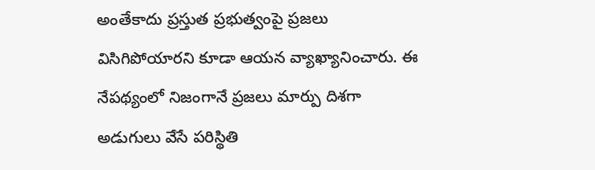అంతేకాదు ప్రస్తుత ప్రభుత్వంపై ప్రజలు విసిగిపోయారని కూడా ఆయన వ్యాఖ్యానించారు. ఈ నేపథ్యంలో నిజంగానే ప్రజలు మార్పు దిశగా అడుగులు వేసే పరిస్థితి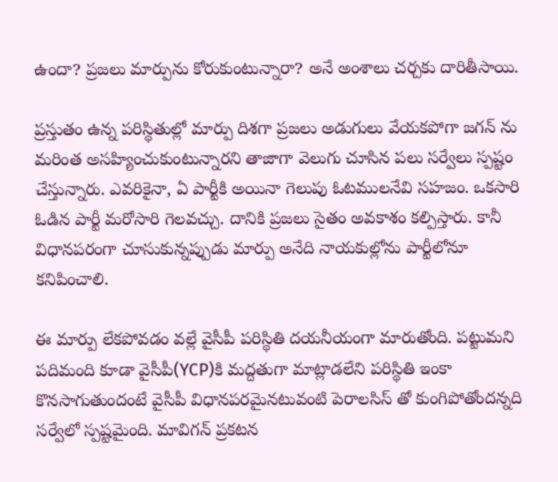ఉందా? ప్రజలు మార్పును కోరుకుంటున్నారా? అనే అంశాలు చర్చకు దారితీసాయి.

ప్రస్తుతం ఉన్న పరిస్థితుల్లో మార్పు దిశగా ప్రజలు అడుగులు వేయకపోగా జగన్ ను మరింత అసహ్యించుకుంటున్నారని తాజాగా వెలుగు చూసిన పలు సర్వేలు స్పష్టం చేస్తున్నారు. ఎవరికైనా, ఏ పార్టీకి అయినా గెలుపు ఓటములనేవి సహజం. ఒకసారి ఓడిన పార్టీ మరోసారి గెలవచ్చు. దానికి ప్రజలు సైతం అవకాశం కల్పిస్తారు. కానీ విధానపరంగా చూసుకున్నప్పుడు మార్పు అనేది నాయకుల్లోను పార్టీలోనూ కనిపించాలి.

ఈ మార్పు లేకపోవడం వల్లే వైసీపీ పరిస్థితి దయనీయంగా మారుతోంది. పట్టుమని పదిమంది కూడా వైసీపీ(YCP)కి మద్దతుగా మాట్లాడలేని పరిస్థితి ఇంకా కొనసాగుతుందంటే వైసీపీ విధానపరమైనటువంటి పెరాలసిస్ తో కుంగిపోతోందన్నది సర్వేలో స్పష్టమైంది. మావిగన్ ప్రకటన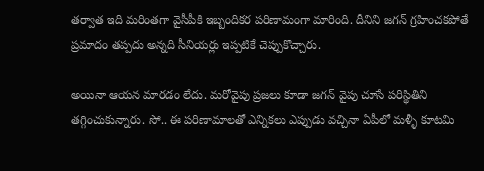తర్వాత ఇది మరింతగా వైసీపీకి ఇబ్బందికర పరిణామంగా మారింది. దీనిని జగన్ గ్రహించకపోతే ప్రమాదం తప్పదు అన్నది సీనియర్లు ఇప్పటికే చెప్పుకొచ్చారు.

అయినా ఆయన మారడం లేదు. మరోవైపు ప్రజలు కూడా జగన్ వైపు చూసే పరిస్థితిని తగ్గించుకున్నారు. సో.. ఈ పరిణామాలతో ఎన్నికలు ఎప్పుడు వచ్చినా ఏపీలో మళ్ళీ కూటమి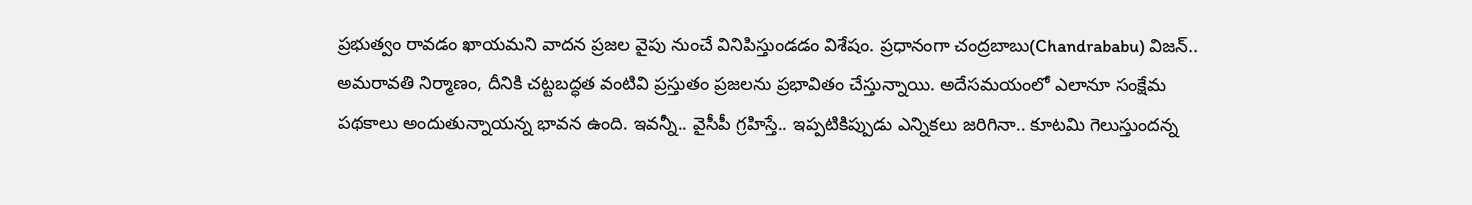ప్రభుత్వం రావడం ఖాయమని వాదన ప్రజల వైపు నుంచే వినిపిస్తుండడం విశేషం. ప్ర‌ధానంగా చంద్ర‌బాబు(Chandrababu) విజ‌న్‌.. అమ‌రావ‌తి నిర్మాణం, దీనికి చ‌ట్ట‌బద్ధ‌త వంటివి ప్ర‌స్తుతం ప్ర‌జ‌ల‌ను ప్ర‌భావితం చేస్తున్నాయి. అదేస‌మ‌యంలో ఎలానూ సంక్షేమ ప‌థ‌కాలు అందుతున్నాయ‌న్న భావ‌న ఉంది. ఇవ‌న్నీ.. వైసీపీ గ్ర‌హిస్తే.. ఇప్ప‌టికిప్పుడు ఎన్నిక‌లు జ‌రిగినా.. కూట‌మి గెలుస్తుంద‌న్న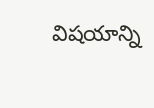విష‌యాన్ని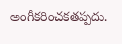అంగీక‌రించ‌క‌త‌ప్ప‌దు.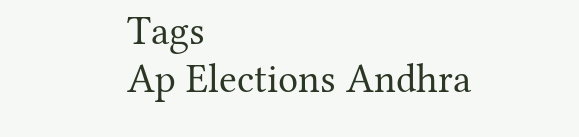Tags
Ap Elections Andhra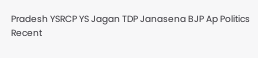Pradesh YSRCP YS Jagan TDP Janasena BJP Ap Politics
Recent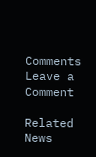Comments
Leave a Comment

Related News